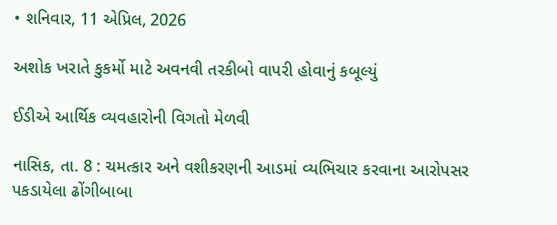• શનિવાર, 11 એપ્રિલ, 2026

અશોક ખરાતે કુકર્મો માટે અવનવી તરકીબો વાપરી હોવાનું કબૂલ્યું

ઈડીએ આર્થિક વ્યવહારોની વિગતો મેળવી

નાસિક, તા. 8 : ચમત્કાર અને વશીકરણની આડમાં વ્યભિચાર કરવાના આરોપસર પકડાયેલા ઢોંગીબાબા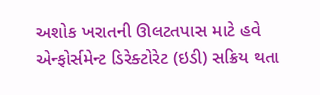અશોક ખરાતની ઊલટતપાસ માટે હવે એન્ફોર્સમેન્ટ ડિરેક્ટોરેટ (ઇડી) સક્રિય થતા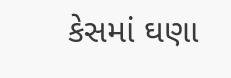કેસમાં ઘણા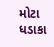મોટા ધડાકા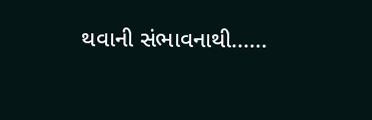થવાની સંભાવનાથી......